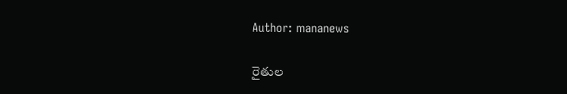Author: mananews

రైతుల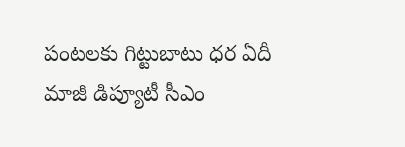పంటలకు గిట్టుబాటు ధర ఏదీ మాజీ డిప్యూటీ సీఎం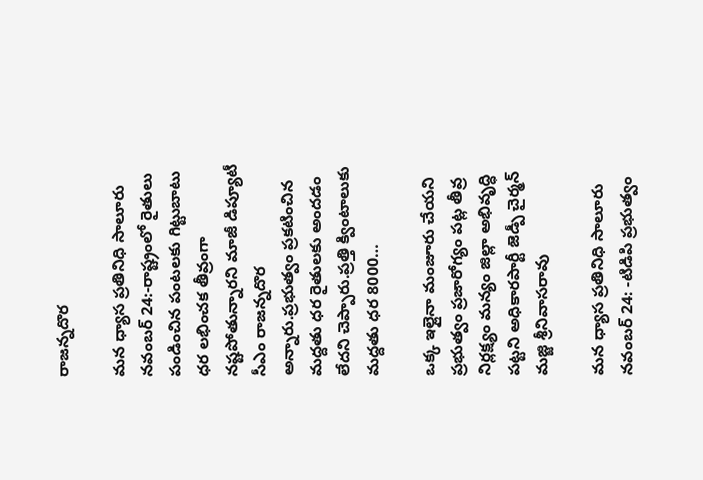రాజన్నదొర

మన ధ్యాస ప్రతినిధి సాలూరు నవంబర్ 24:-రాష్ట్రంలో రైతులు పండించిన పంటలకు గిట్టుబాటు ధర లభించక తీవ్రంగా నష్టపోతున్నారని మాజీ డిప్యూటీ సీఎం రాజన్నదొర అన్నారు.ప్రభుత్వం ప్రకటించిన మద్దతు ధర రైతులకు అందడం లేదని చెప్పారు.ప్రత్తి క్వింటాలుకు మద్దతు ధర 8000…

ఒక్క ఇల్లైనా మంజూరు చేయని ప్రభుత్వం ప్రజారోగ్యం పట్ల తీవ్ర నిర్లక్ష్యం మన్యం జిల్లా అభివృద్ధి పట్టని అధికారపార్టీ జెడ్పీ చైర్మన్ మజ్జి శ్రీనివాసరావు

మన ధ్యాస ప్రతినిధి సాలూరు నవంబర్ 24: -టిడిపి ప్రభుత్వం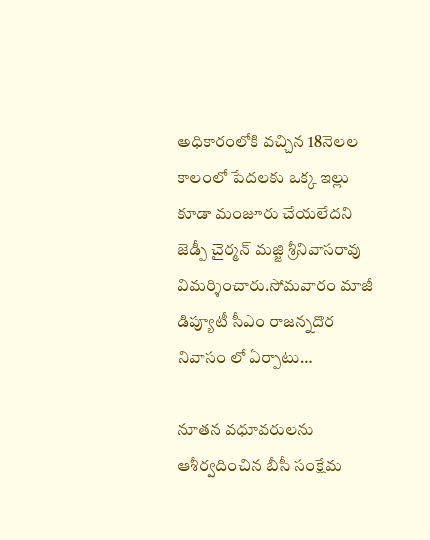అధికారంలోకి వచ్చిన 18నెలల కాలంలో పేదలకు ఒక్క ఇల్లు కూడా మంజూరు చేయలేదని జెడ్పీ చైర్మన్ మజ్జి శ్రీనివాసరావు విమర్శించారు.సోమవారం మాజీ డిప్యూటీ సీఎం రాజన్నదొర నివాసం లో ఏర్పాటు…

నూతన వధూవరులను ఆశీర్వదించిన బీసీ సంక్షేమ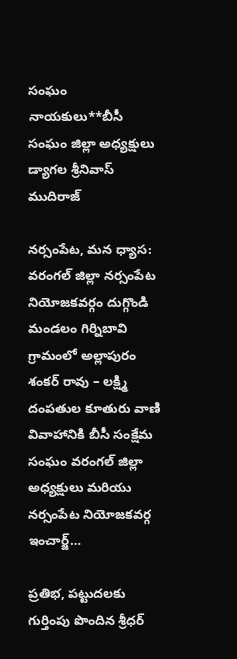సంఘం నాయకులు**బీసీ సంఘం జిల్లా అధ్యక్షులు డ్యాగల శ్రీనివాస్ ముదిరాజ్

నర్సంపేట, మన ధ్యాస: వరంగల్ జిల్లా నర్సంపేట నియోజకవర్గం దుగ్గొండి మండలం గిర్నిబావి గ్రామంలో అల్లాపురం శంకర్ రావు – లక్ష్మి దంపతుల కూతురు వాణి వివాహానికి బీసీ సంక్షేమ సంఘం వరంగల్ జిల్లా అధ్యక్షులు మరియు నర్సంపేట నియోజకవర్గ ఇంచార్జ్…

ప్రతిభ, పట్టుదలకు గుర్తింపు పొందిన శ్రీధర్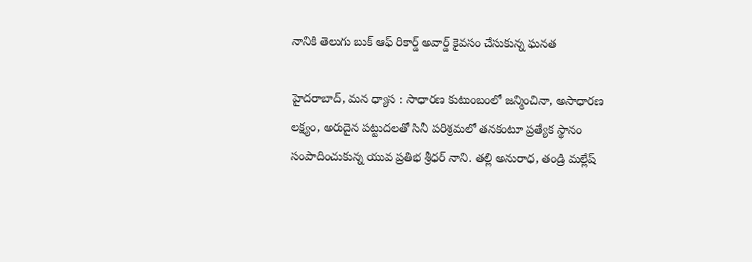నానికి తెలుగు బుక్ ఆఫ్ రికార్డ్ అవార్డ్ కైవసం చేసుకున్న ఘనత

హైదరాబాద్‌, మన ధ్యాస : సాధారణ కుటుంబంలో జన్మించినా, అసాధారణ లక్ష్యం, అరుదైన పట్టుదలతో సినీ పరిశ్రమలో తనకంటూ ప్రత్యేక స్థానం సంపాదించుకున్న యువ ప్రతిభ శ్రీధర్ నాని. తల్లి అనురాధ, తండ్రి మల్లేష్‌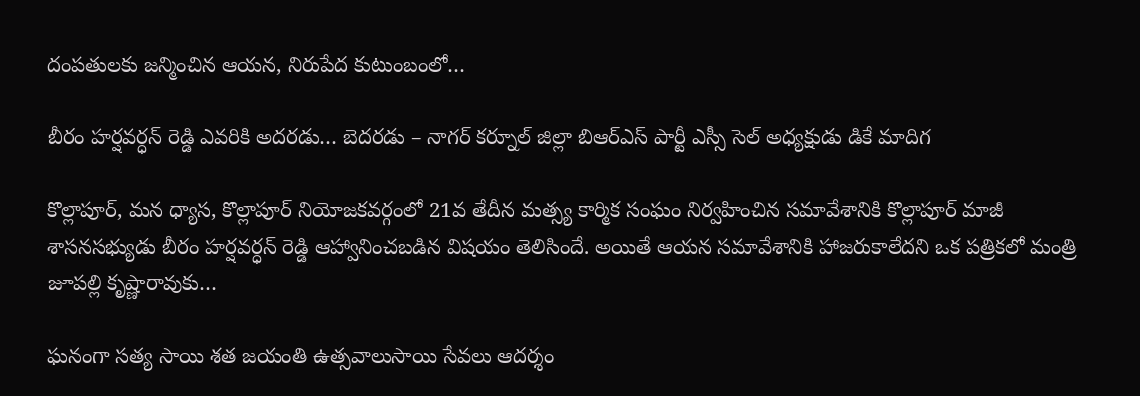దంపతులకు జన్మించిన ఆయన, నిరుపేద కుటుంబంలో…

బీరం హర్షవర్ధన్ రెడ్డి ఎవరికి అదరడు… బెదరడు – నాగర్ కర్నూల్ జిల్లా బిఆర్ఎస్ పార్టీ ఎస్సీ సెల్ అధ్యక్షుడు డికే మాదిగ

కొల్లాపూర్, మన ధ్యాస, కొల్లాపూర్ నియోజకవర్గంలో 21వ తేదీన మత్స్య కార్మిక సంఘం నిర్వహించిన సమావేశానికి కొల్లాపూర్ మాజీ శాసనసభ్యుడు బీరం హర్షవర్ధన్ రెడ్డి ఆహ్వానించబడిన విషయం తెలిసిందే. అయితే ఆయన సమావేశానికి హాజరుకాలేదని ఒక పత్రికలో మంత్రి జూపల్లి కృష్ణారావుకు…

ఘనంగా సత్య సాయి శత జయంతి ఉత్సవాలుసాయి సేవలు ఆదర్శం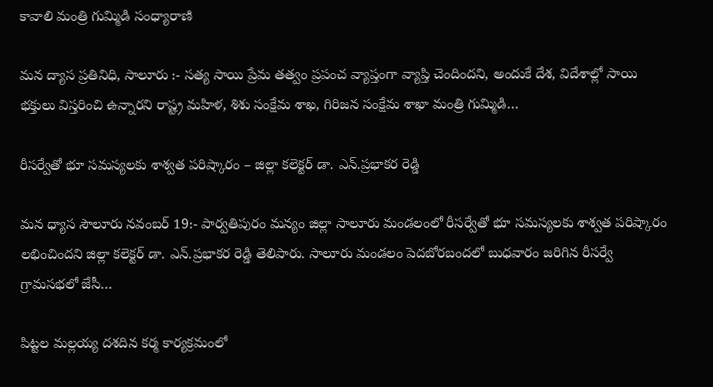కావాలి మంత్రి గుమ్మిడి సంధ్యారాణి

మన ద్యాస ప్రతినిధి, సాలూరు :- సత్య సాయి ప్రేమ తత్వం ప్రపంచ వ్యాప్తంగా వ్యాప్తి చెందిందని, అందుకే దేశ, విదేశాల్లో సాయి భక్తులు విస్తరించి ఉన్నారని రాష్ట్ర మహిళ, శిశు సంక్షేమ శాఖ, గిరిజన సంక్షేమ శాఖా మంత్రి గుమ్మిడి…

రీసర్వేతో భూ సమస్యలకు శాశ్వత పరిష్కారం – జిల్లా కలెక్టర్ డా. ఎన్.ప్రభాకర రెడ్డి

మన ధ్యాస సౌలూరు నవంబర్ 19:- పార్వతిపురం మన్యం జిల్లా సాలూరు మండలంలో రీసర్వేతో భూ సమస్యలకు శాశ్వత పరిష్కారం లభించిందని జిల్లా కలెక్టర్ డా. ఎన్.ప్రభాకర రెడ్డి తెలిపారు. సాలూరు మండలం పెదబోరబందలో బుధవారం జరిగిన రీసర్వే గ్రామసభలో జేసీ…

పిట్టల మల్లయ్య దశదిన కర్మ కార్యక్రమంలో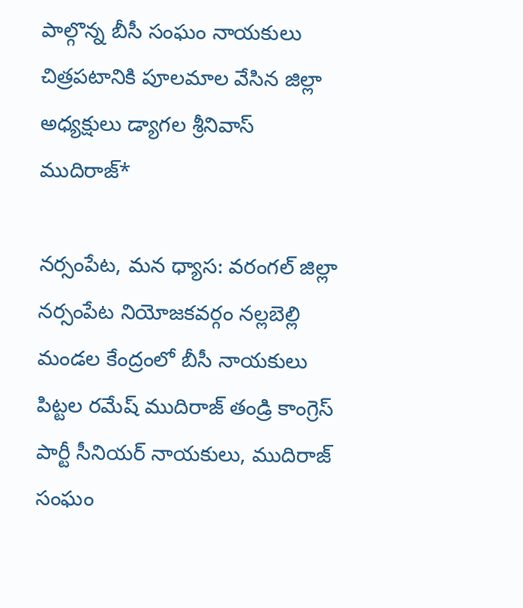పాల్గొన్న బీసీ సంఘం నాయకులు చిత్రపటానికి పూలమాల వేసిన జిల్లా అధ్యక్షులు డ్యాగల శ్రీనివాస్ ముదిరాజ్*

నర్సంపేట, మన ధ్యాస: వరంగల్ జిల్లా నర్సంపేట నియోజకవర్గం నల్లబెల్లి మండల కేంద్రంలో బీసీ నాయకులు పిట్టల రమేష్ ముదిరాజ్ తండ్రి కాంగ్రెస్ పార్టీ సీనియర్ నాయకులు, ముదిరాజ్ సంఘం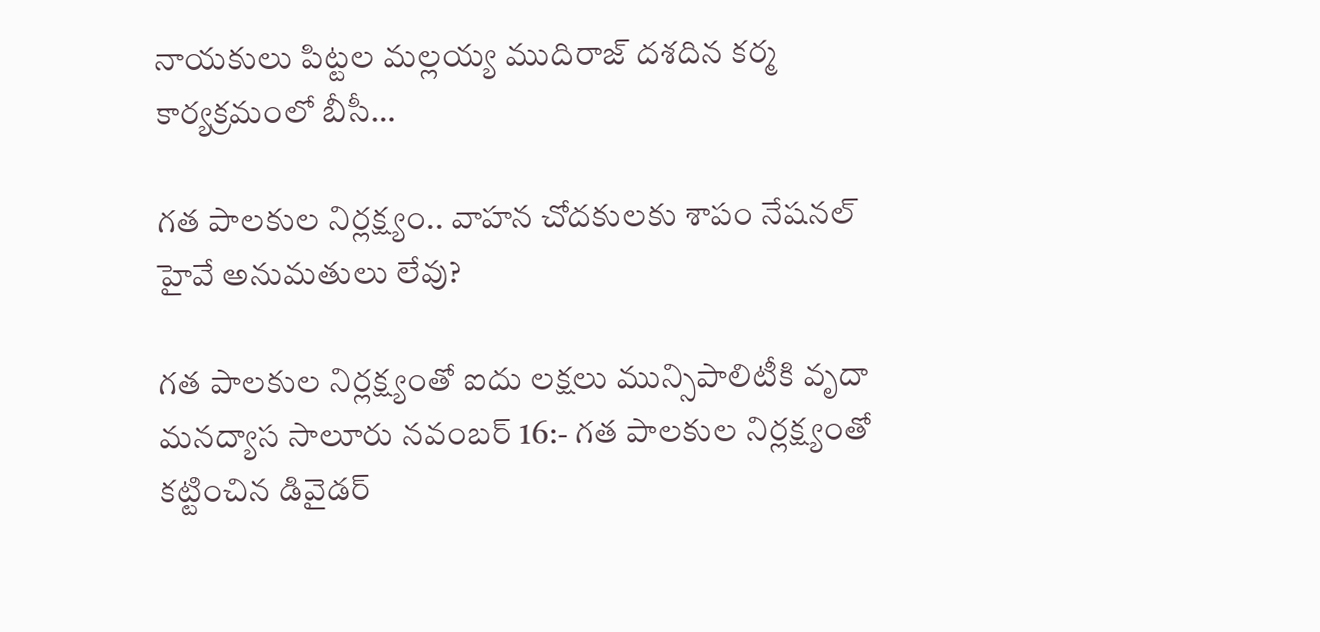నాయకులు పిట్టల మల్లయ్య ముదిరాజ్ దశదిన కర్మ కార్యక్రమంలో బీసీ…

గత పాలకుల నిర్లక్ష్యం.. వాహన చోదకులకు శాపం నేషనల్ హైవే అనుమతులు లేవు?

గత పాలకుల నిర్లక్ష్యంతో ఐదు లక్షలు మున్సిపాలిటీకి వృదా మనద్యాస సాలూరు నవంబర్ 16:- గత పాలకుల నిర్లక్ష్యంతో కట్టించిన డివైడర్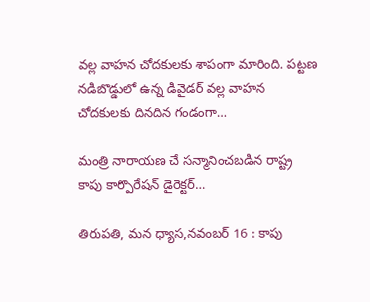వల్ల వాహన చోదకులకు శాపంగా మారింది. పట్టణ నడిబొడ్డులో ఉన్న డివైడర్ వల్ల వాహన చోదకులకు దినదిన గండంగా…

మంత్రి నారాయణ చే సన్మానించబడిన రాష్ట్ర కాపు కార్పొరేషన్ డైరెక్టర్…

తిరుపతి, మన ధ్యాస,నవంబర్ 16 : కాపు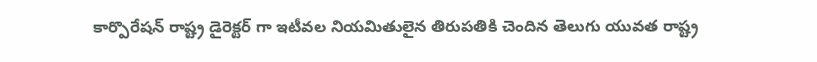కార్పొరేషన్ రాష్ట్ర డైరెక్టర్ గా ఇటీవల నియమితులైన తిరుపతికి చెందిన తెలుగు యువత రాష్ట్ర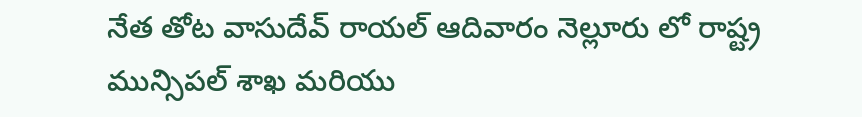నేత తోట వాసుదేవ్ రాయల్ ఆదివారం నెల్లూరు లో రాష్ట్ర మున్సిపల్ శాఖ మరియు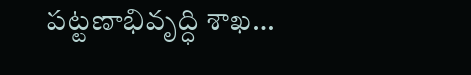పట్టణాభివృద్ధి శాఖ…